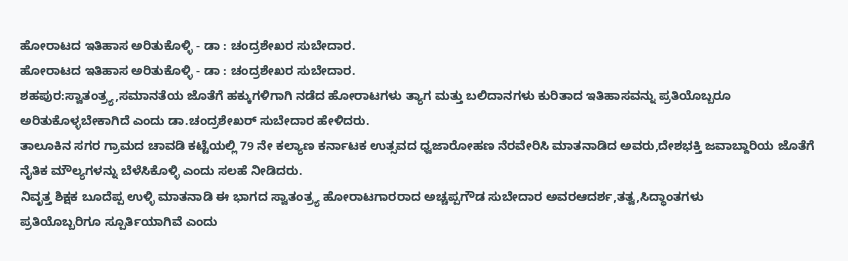ಹೋರಾಟದ ಇತಿಹಾಸ ಅರಿತುಕೊಳ್ಳಿ - ಡಾ : ಚಂದ್ರಶೇಖರ ಸುಬೇದಾರ.
ಹೋರಾಟದ ಇತಿಹಾಸ ಅರಿತುಕೊಳ್ಳಿ - ಡಾ : ಚಂದ್ರಶೇಖರ ಸುಬೇದಾರ.
ಶಹಪುರ:ಸ್ವಾತಂತ್ರ್ಯ,ಸಮಾನತೆಯ ಜೊತೆಗೆ ಹಕ್ಕುಗಳಿಗಾಗಿ ನಡೆದ ಹೋರಾಟಗಳು ತ್ಯಾಗ ಮತ್ತು ಬಲಿದಾನಗಳು ಕುರಿತಾದ ಇತಿಹಾಸವನ್ನು ಪ್ರತಿಯೊಬ್ಬರೂ ಅರಿತುಕೊಳ್ಳಬೇಕಾಗಿದೆ ಎಂದು ಡಾ.ಚಂದ್ರಶೇಖರ್ ಸುಬೇದಾರ ಹೇಳಿದರು.
ತಾಲೂಕಿನ ಸಗರ ಗ್ರಾಮದ ಚಾವಡಿ ಕಟ್ಟೆಯಲ್ಲಿ 79 ನೇ ಕಲ್ಯಾಣ ಕರ್ನಾಟಕ ಉತ್ಸವದ ಧ್ವಜಾರೋಹಣ ನೆರವೇರಿಸಿ ಮಾತನಾಡಿದ ಅವರು,ದೇಶಭಕ್ತಿ ಜವಾಬ್ದಾರಿಯ ಜೊತೆಗೆ ನೈತಿಕ ಮೌಲ್ಯಗಳನ್ನು ಬೆಳೆಸಿಕೊಳ್ಳಿ ಎಂದು ಸಲಹೆ ನೀಡಿದರು.
ನಿವೃತ್ತ ಶಿಕ್ಷಕ ಬೂದೆಪ್ಪ ಉಳ್ಳಿ ಮಾತನಾಡಿ ಈ ಭಾಗದ ಸ್ವಾತಂತ್ರ್ಯ ಹೋರಾಟಗಾರರಾದ ಅಚ್ಚಪ್ಪಗೌಡ ಸುಬೇದಾರ ಅವರಆದರ್ಶ,ತತ್ವ,ಸಿದ್ಧಾಂತಗಳು
ಪ್ರತಿಯೊಬ್ಬರಿಗೂ ಸ್ಪೂರ್ತಿಯಾಗಿವೆ ಎಂದು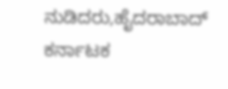ನುಡಿದರು,ಹೈದರಾಬಾದ್ ಕರ್ನಾಟಕ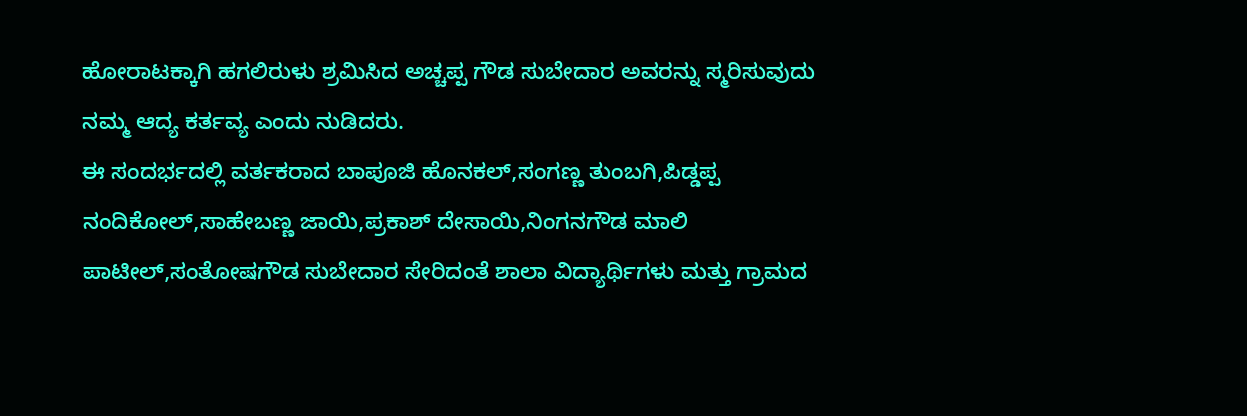ಹೋರಾಟಕ್ಕಾಗಿ ಹಗಲಿರುಳು ಶ್ರಮಿಸಿದ ಅಚ್ಚಪ್ಪ ಗೌಡ ಸುಬೇದಾರ ಅವರನ್ನು ಸ್ಮರಿಸುವುದು ನಮ್ಮ ಆದ್ಯ ಕರ್ತವ್ಯ ಎಂದು ನುಡಿದರು.
ಈ ಸಂದರ್ಭದಲ್ಲಿ ವರ್ತಕರಾದ ಬಾಪೂಜಿ ಹೊನಕಲ್,ಸಂಗಣ್ಣ ತುಂಬಗಿ,ಪಿಡ್ಡಪ್ಪ ನಂದಿಕೋಲ್,ಸಾಹೇಬಣ್ಣ ಜಾಯಿ,ಪ್ರಕಾಶ್ ದೇಸಾಯಿ,ನಿಂಗನಗೌಡ ಮಾಲಿ ಪಾಟೀಲ್,ಸಂತೋಷಗೌಡ ಸುಬೇದಾರ ಸೇರಿದಂತೆ ಶಾಲಾ ವಿದ್ಯಾರ್ಥಿಗಳು ಮತ್ತು ಗ್ರಾಮದ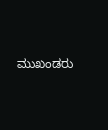ಮುಖಂಡರು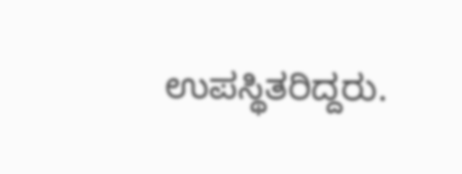ಉಪಸ್ಥಿತರಿದ್ದರು.